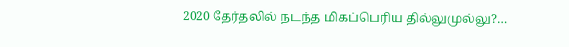2020 தேர்தலில் நடந்த மிகப்பெரிய தில்லுமுல்லு?…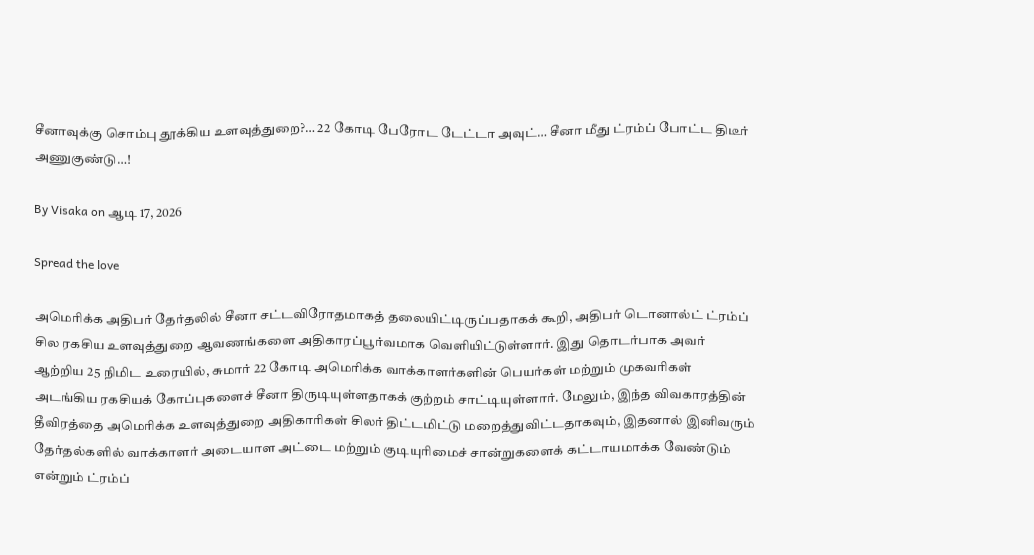சீனாவுக்கு சொம்பு தூக்கிய உளவுத்துறை?… 22 கோடி பேரோட டேட்டா அவுட்… சீனா மீது ட்ரம்ப் போட்ட திடீர் அணுகுண்டு…!

By Visaka on ஆடி 17, 2026

Spread the love

அமெரிக்க அதிபர் தேர்தலில் சீனா சட்டவிரோதமாகத் தலையிட்டிருப்பதாகக் கூறி, அதிபர் டொனால்ட் ட்ரம்ப் சில ரகசிய உளவுத்துறை ஆவணங்களை அதிகாரப்பூர்வமாக வெளியிட்டுள்ளார். இது தொடர்பாக அவர் ஆற்றிய 25 நிமிட உரையில், சுமார் 22 கோடி அமெரிக்க வாக்காளர்களின் பெயர்கள் மற்றும் முகவரிகள் அடங்கிய ரகசியக் கோப்புகளைச் சீனா திருடியுள்ளதாகக் குற்றம் சாட்டியுள்ளார். மேலும், இந்த விவகாரத்தின் தீவிரத்தை அமெரிக்க உளவுத்துறை அதிகாரிகள் சிலர் திட்டமிட்டு மறைத்துவிட்டதாகவும், இதனால் இனிவரும் தேர்தல்களில் வாக்காளர் அடையாள அட்டை மற்றும் குடியுரிமைச் சான்றுகளைக் கட்டாயமாக்க வேண்டும் என்றும் ட்ரம்ப்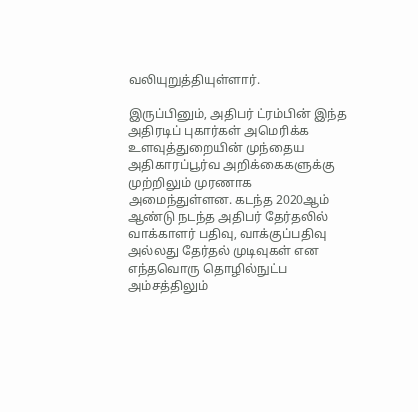வலியுறுத்தியுள்ளார்.

இருப்பினும், அதிபர் ட்ரம்பின் இந்த அதிரடிப் புகார்கள் அமெரிக்க உளவுத்துறையின் முந்தைய அதிகாரப்பூர்வ அறிக்கைகளுக்கு முற்றிலும் முரணாக அமைந்துள்ளன. கடந்த 2020ஆம் ஆண்டு நடந்த அதிபர் தேர்தலில் வாக்காளர் பதிவு, வாக்குப்பதிவு அல்லது தேர்தல் முடிவுகள் என எந்தவொரு தொழில்நுட்ப அம்சத்திலும்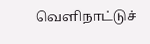வெளிநாட்டுச்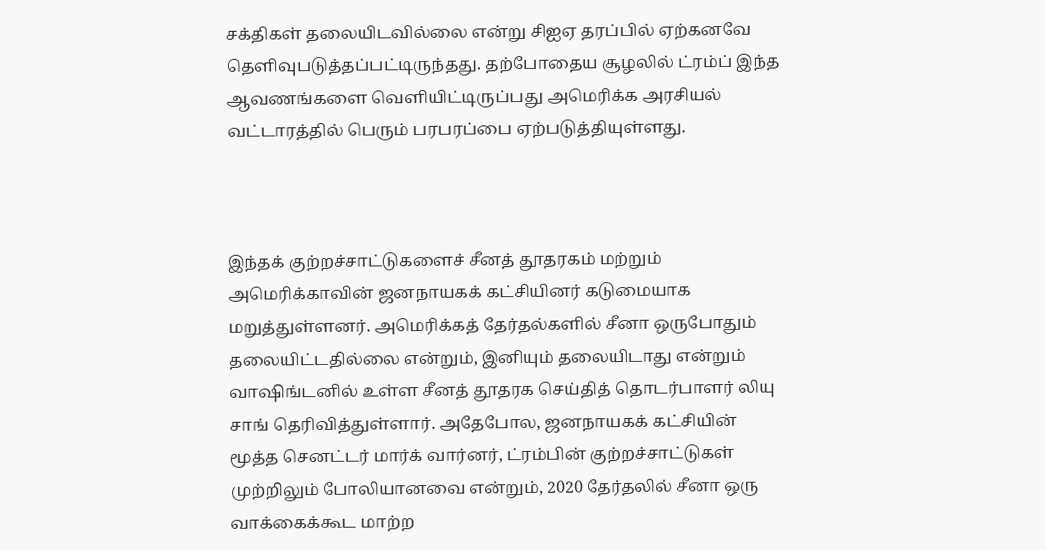சக்திகள் தலையிடவில்லை என்று சிஐஏ தரப்பில் ஏற்கனவே தெளிவுபடுத்தப்பட்டிருந்தது. தற்போதைய சூழலில் ட்ரம்ப் இந்த ஆவணங்களை வெளியிட்டிருப்பது அமெரிக்க அரசியல் வட்டாரத்தில் பெரும் பரபரப்பை ஏற்படுத்தியுள்ளது.



இந்தக் குற்றச்சாட்டுகளைச் சீனத் தூதரகம் மற்றும் அமெரிக்காவின் ஜனநாயகக் கட்சியினர் கடுமையாக மறுத்துள்ளனர். அமெரிக்கத் தேர்தல்களில் சீனா ஒருபோதும் தலையிட்டதில்லை என்றும், இனியும் தலையிடாது என்றும் வாஷிங்டனில் உள்ள சீனத் தூதரக செய்தித் தொடர்பாளர் லியு சாங் தெரிவித்துள்ளார். அதேபோல, ஜனநாயகக் கட்சியின் மூத்த செனட்டர் மார்க் வார்னர், ட்ரம்பின் குற்றச்சாட்டுகள் முற்றிலும் போலியானவை என்றும், 2020 தேர்தலில் சீனா ஒரு வாக்கைக்கூட மாற்ற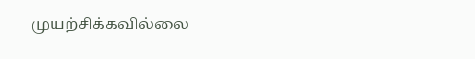முயற்சிக்கவில்லை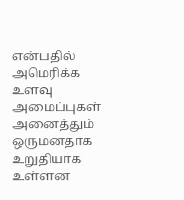என்பதில் அமெரிக்க உளவு அமைப்புகள் அனைத்தும் ஒருமனதாக உறுதியாக உள்ளன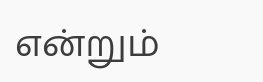என்றும்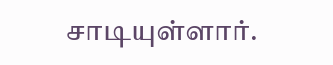சாடியுள்ளார்.